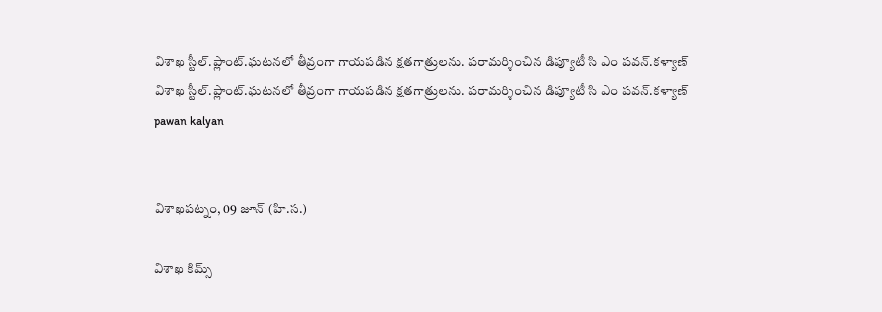విశాఖ స్టీల్.ప్లాంట్.ఘటనలో తీవ్రంగా గాయపడిన క్షతగాత్రులను. పరామర్శించిన డిప్యూటీ సి ఎం పవన్.కళ్యాణ్
విశాఖ స్టీల్.ప్లాంట్.ఘటనలో తీవ్రంగా గాయపడిన క్షతగాత్రులను. పరామర్శించిన డిప్యూటీ సి ఎం పవన్.కళ్యాణ్
pawan kalyan


విశాఖపట్నం, 09 జూన్ (హి.స.)

విశాఖ కిమ్స్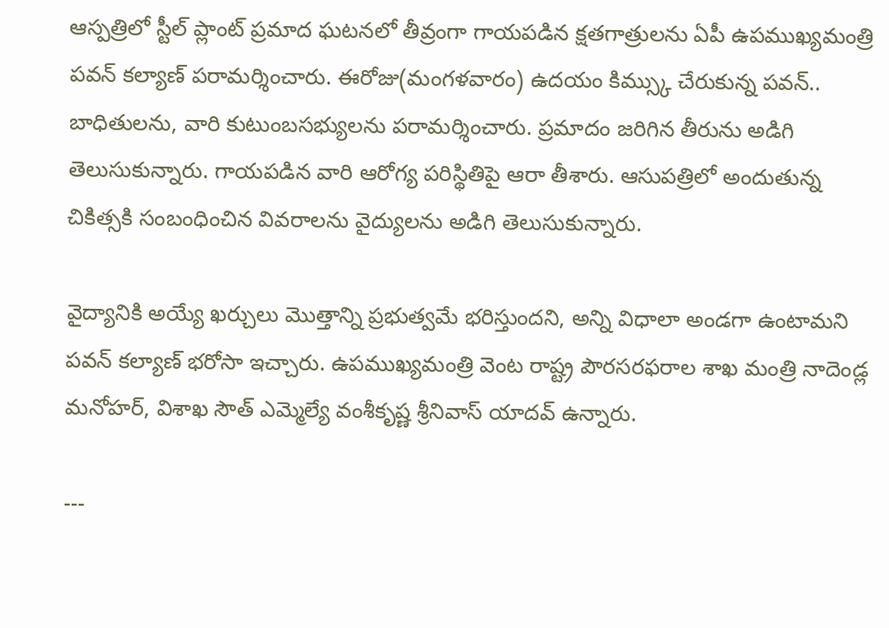ఆస్పత్రిలో స్టీల్ ప్లాంట్ ప్రమాద ఘటనలో తీవ్రంగా గాయపడిన క్షతగాత్రులను ఏపీ ఉపముఖ్యమంత్రి పవన్ కల్యాణ్ పరామర్శించారు. ఈరోజు(మంగళవారం) ఉదయం కిమ్స్కు చేరుకున్న పవన్.. బాధితులను, వారి కుటుంబసభ్యులను పరామర్శించారు. ప్రమాదం జరిగిన తీరును అడిగి తెలుసుకున్నారు. గాయపడిన వారి ఆరోగ్య పరిస్థితిపై ఆరా తీశారు. ఆసుపత్రిలో అందుతున్న చికిత్సకి సంబంధించిన వివరాలను వైద్యులను అడిగి తెలుసుకున్నారు.

వైద్యానికి అయ్యే ఖర్చులు మొత్తాన్ని ప్రభుత్వమే భరిస్తుందని, అన్ని విధాలా అండగా ఉంటామని పవన్ కల్యాణ్ భరోసా ఇచ్చారు. ఉపముఖ్యమంత్రి వెంట రాష్ట్ర పౌరసరఫరాల శాఖ మంత్రి నాదెండ్ల మనోహర్, విశాఖ సౌత్ ఎమ్మెల్యే వంశీకృష్ణ శ్రీనివాస్ యాదవ్ ఉన్నారు.

---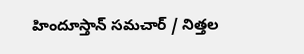హిందూస్తాన్ సమచార్ / నిత్తల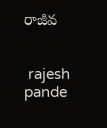రాజీవ


 rajesh pande